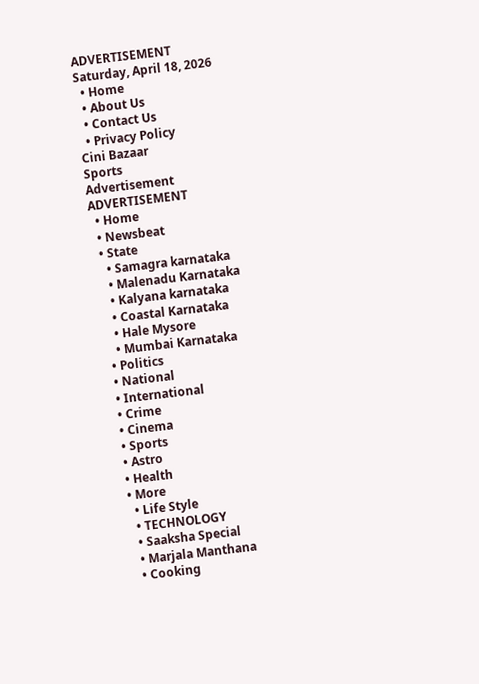ADVERTISEMENT
Saturday, April 18, 2026
  • Home
  • About Us
  • Contact Us
  • Privacy Policy
Cini Bazaar
Sports
Advertisement
ADVERTISEMENT
  • Home
  • Newsbeat
  • State
    • Samagra karnataka
    • Malenadu Karnataka
    • Kalyana karnataka
    • Coastal Karnataka
    • Hale Mysore
    • Mumbai Karnataka
  • Politics
  • National
  • International
  • Crime
  • Cinema
  • Sports
  • Astro
  • Health
  • More
    • Life Style
    • TECHNOLOGY
    • Saaksha Special
    • Marjala Manthana
    • Cooking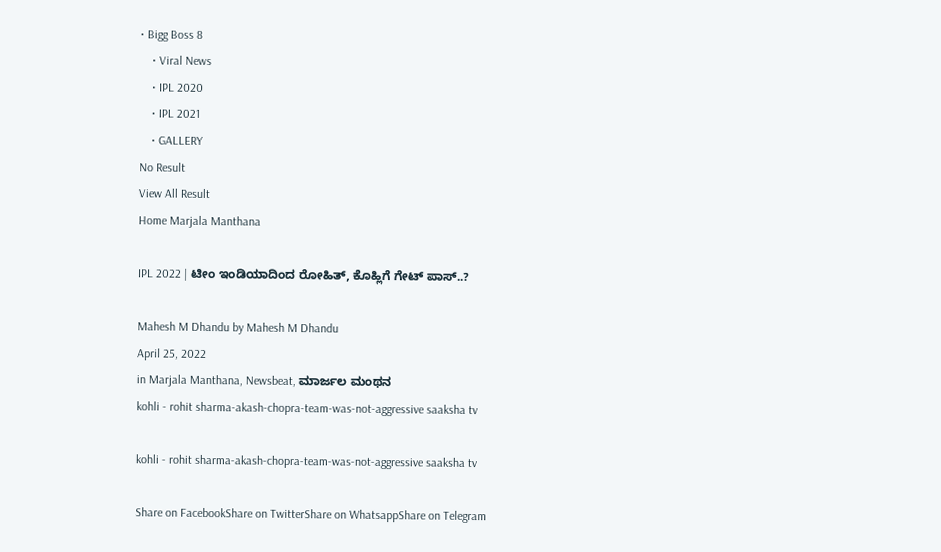• Bigg Boss 8
    • Viral News
    • IPL 2020
    • IPL 2021
    • GALLERY
No Result
View All Result
Home Marjala Manthana

IPL 2022 | ಟೀಂ ಇಂಡಿಯಾದಿಂದ ರೋಹಿತ್, ಕೊಹ್ಲಿಗೆ ಗೇಟ್ ಪಾಸ್..?

Mahesh M Dhandu by Mahesh M Dhandu
April 25, 2022
in Marjala Manthana, Newsbeat, ಮಾರ್ಜಲ ಮಂಥನ
kohli - rohit sharma-akash-chopra-team-was-not-aggressive saaksha tv

kohli - rohit sharma-akash-chopra-team-was-not-aggressive saaksha tv

Share on FacebookShare on TwitterShare on WhatsappShare on Telegram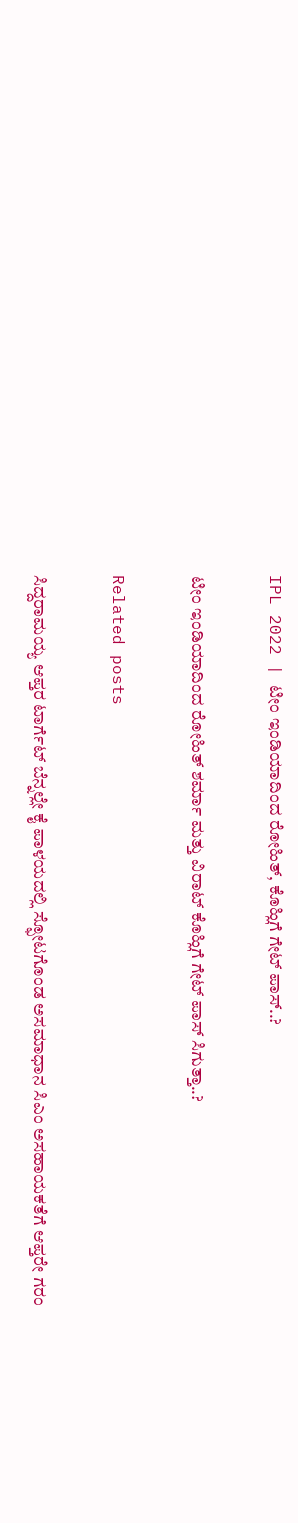IPL 2022 | ಟೀಂ ಇಂಡಿಯಾದಿಂದ ರೋಹಿತ್, ಕೊಹ್ಲಿಗೆ ಗೇಟ್ ಪಾಸ್..?

ಟೀಂ ಇಂಡಿಯಾದಿಂದ ರೋಹಿತ್ ಶರ್ಮಾ ಮತ್ತು ವಿರಾಟ್ ಕೊಹ್ಲಿಗೆ ಗೇಟ್ ಪಾಸ್ ಸಿಗುತ್ತಾ..?

Related posts

ಸಿದ್ದರಾಮಯ್ಯ ಆಪ್ತರ ಟಾರ್ಗೆಟ್ ಬೆನ್ನಲ್ಲೇ ಕೈ ಪಾಳಯದಲ್ಲಿ ಸ್ಫೋಟಗೊಂಡ ಅಸಮಾಧಾನ ಸಿಎಂ ಅಸಹಾಯಕತೆಗೆ ಆಪ್ತರೇ ಗರಂ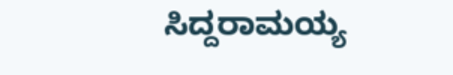ಸಿದ್ದರಾಮಯ್ಯ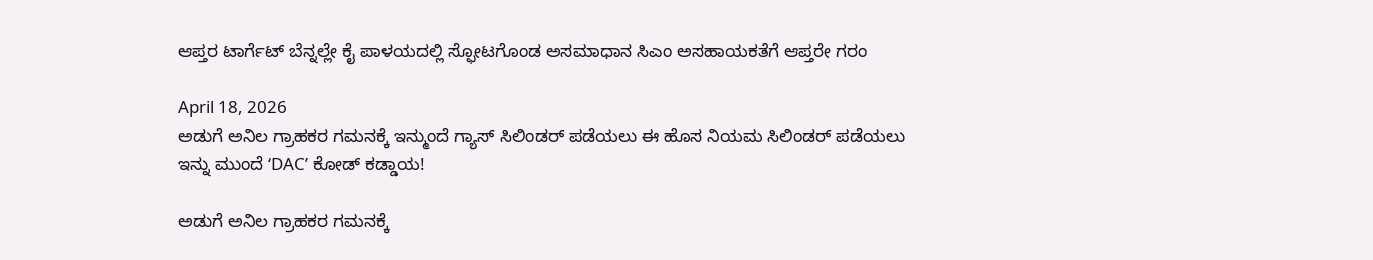ಆಪ್ತರ ಟಾರ್ಗೆಟ್ ಬೆನ್ನಲ್ಲೇ ಕೈ ಪಾಳಯದಲ್ಲಿ ಸ್ಫೋಟಗೊಂಡ ಅಸಮಾಧಾನ ಸಿಎಂ ಅಸಹಾಯಕತೆಗೆ ಆಪ್ತರೇ ಗರಂ

April 18, 2026
ಅಡುಗೆ ಅನಿಲ ಗ್ರಾಹಕರ ಗಮನಕ್ಕೆ ಇನ್ಮುಂದೆ ಗ್ಯಾಸ್ ಸಿಲಿಂಡರ್ ಪಡೆಯಲು ಈ ಹೊಸ ನಿಯಮ ಸಿಲಿಂಡರ್ ಪಡೆಯಲು ಇನ್ನು ಮುಂದೆ ‘DAC’ ಕೋಡ್ ಕಡ್ಡಾಯ!

ಅಡುಗೆ ಅನಿಲ ಗ್ರಾಹಕರ ಗಮನಕ್ಕೆ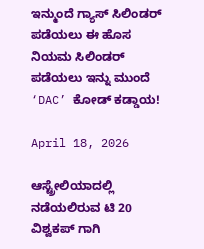ಇನ್ಮುಂದೆ ಗ್ಯಾಸ್ ಸಿಲಿಂಡರ್ ಪಡೆಯಲು ಈ ಹೊಸ ನಿಯಮ ಸಿಲಿಂಡರ್ ಪಡೆಯಲು ಇನ್ನು ಮುಂದೆ ‘DAC’ ಕೋಡ್ ಕಡ್ಡಾಯ!

April 18, 2026

ಆಸ್ಟ್ರೇಲಿಯಾದಲ್ಲಿ ನಡೆಯಲಿರುವ ಟಿ 20 ವಿಶ್ವಕಪ್ ಗಾಗಿ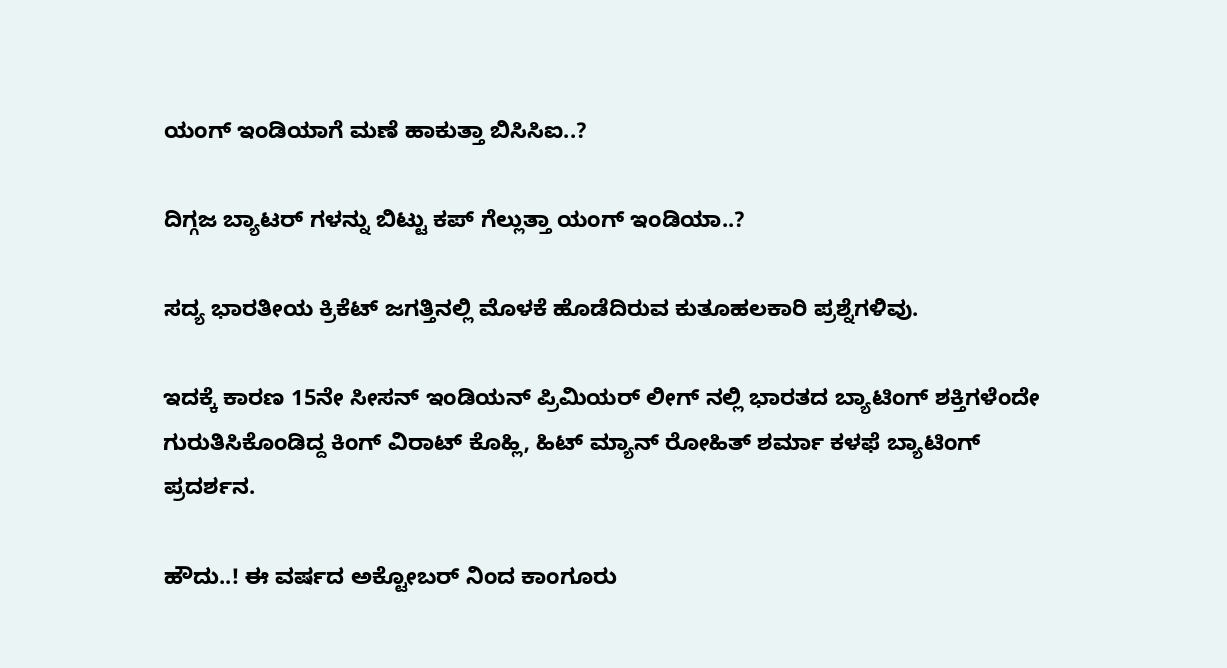ಯಂಗ್ ಇಂಡಿಯಾಗೆ ಮಣೆ ಹಾಕುತ್ತಾ ಬಿಸಿಸಿಐ..?

ದಿಗ್ಗಜ ಬ್ಯಾಟರ್ ಗಳನ್ನು ಬಿಟ್ಟು ಕಪ್ ಗೆಲ್ಲುತ್ತಾ ಯಂಗ್ ಇಂಡಿಯಾ..?

ಸದ್ಯ ಭಾರತೀಯ ಕ್ರಿಕೆಟ್ ಜಗತ್ತಿನಲ್ಲಿ ಮೊಳಕೆ ಹೊಡೆದಿರುವ ಕುತೂಹಲಕಾರಿ ಪ್ರಶ್ನೆಗಳಿವು.

ಇದಕ್ಕೆ ಕಾರಣ 15ನೇ ಸೀಸನ್ ಇಂಡಿಯನ್ ಪ್ರಿಮಿಯರ್ ಲೀಗ್ ನಲ್ಲಿ ಭಾರತದ ಬ್ಯಾಟಿಂಗ್ ಶಕ್ತಿಗಳೆಂದೇ ಗುರುತಿಸಿಕೊಂಡಿದ್ದ ಕಿಂಗ್ ವಿರಾಟ್ ಕೊಹ್ಲಿ, ಹಿಟ್ ಮ್ಯಾನ್ ರೋಹಿತ್ ಶರ್ಮಾ ಕಳಫೆ ಬ್ಯಾಟಿಂಗ್ ಪ್ರದರ್ಶನ.

ಹೌದು..! ಈ ವರ್ಷದ ಅಕ್ಟೋಬರ್ ನಿಂದ ಕಾಂಗೂರು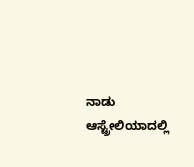ನಾಡು ಆಸ್ಟ್ರೇಲಿಯಾದಲ್ಲಿ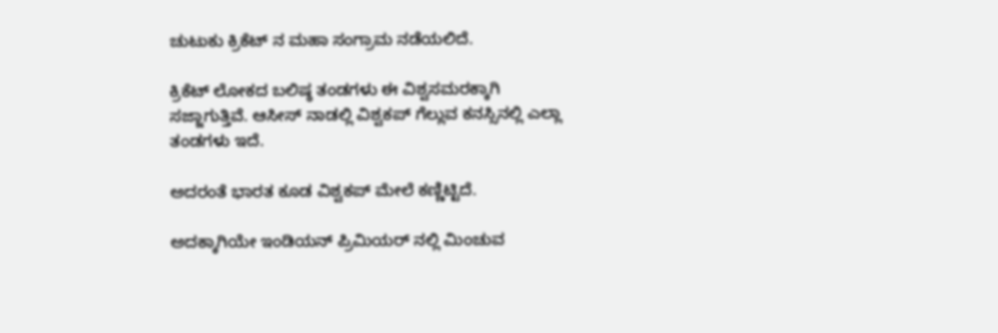ಚುಟುಕು ಕ್ರಿಕೆಟ್ ನ ಮಹಾ ಸಂಗ್ರಾಮ ನಡೆಯಲಿದೆ.

ಕ್ರಿಕೆಟ್ ಲೋಕದ ಬಲಿಷ್ಠ ತಂಡಗಳು ಈ ವಿಶ್ವಸಮರಕ್ಕಾಗಿ ಸಜ್ಜಾಗುತ್ತಿವೆ. ಆಸೀಸ್ ನಾಡಲ್ಲಿ ವಿಶ್ವಕಪ್ ಗೆಲ್ಲುವ ಕನಸ್ಸಿನಲ್ಲಿ ಎಲ್ಲಾ ತಂಡಗಳು ಇದೆ.

ಅದರಂತೆ ಭಾರತ ಕೂಡ ವಿಶ್ವಕಪ್ ಮೇಲೆ ಕಣ್ಣಿಟ್ಟಿದೆ.

ಅದಕ್ಕಾಗಿಯೇ ಇಂಡಿಯನ್ ಪ್ರಿಮಿಯರ್ ನಲ್ಲಿ ಮಿಂಚುವ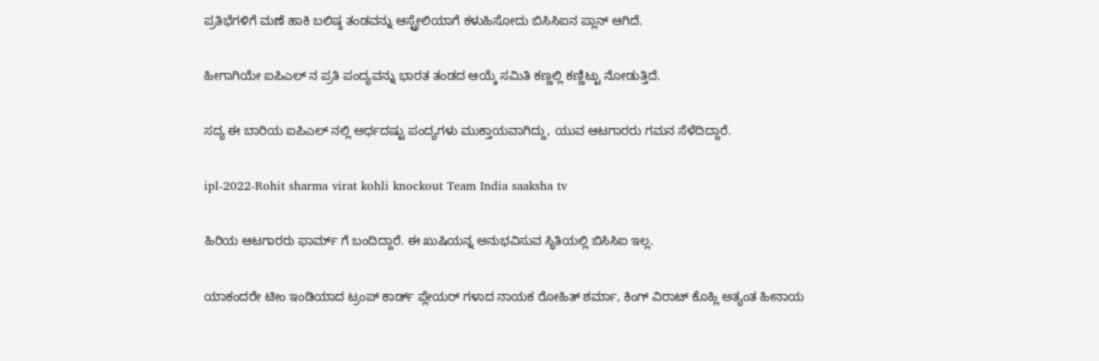ಪ್ರತಿಭೆಗಳಿಗೆ ಮಣೆ ಹಾಕಿ ಬಲಿಷ್ಠ ತಂಡವನ್ನು ಆಸ್ಟ್ರೇಲಿಯಾಗೆ ಕಳುಹಿಸೋದು ಬಿಸಿಸಿಐನ ಪ್ಲಾನ್ ಆಗಿದೆ.

ಹೀಗಾಗಿಯೇ ಐಪಿಎಲ್ ನ ಪ್ರತಿ ಪಂದ್ಯವನ್ನು ಭಾರತ ತಂಡದ ಆಯ್ಕೆ ಸಮಿತಿ ಕಣ್ಣಲ್ಲಿ ಕಣ್ಣಿಟ್ಟು ನೋಡುತ್ತಿದೆ.

ಸದ್ಯ ಈ ಬಾರಿಯ ಐಪಿಎಲ್ ನಲ್ಲಿ ಅರ್ಧದಷ್ಟು ಪಂದ್ಯಗಳು ಮುಕ್ತಾಯವಾಗಿದ್ದು, ಯುವ ಆಟಗಾರರು ಗಮನ ಸೆಳೆದಿದ್ದಾರೆ.

ipl-2022-Rohit sharma virat kohli knockout Team India saaksha tv

ಹಿರಿಯ ಆಟಗಾರರು ಫಾರ್ಮ್ ಗೆ ಬಂದಿದ್ದಾರೆ. ಈ ಖುಷಿಯನ್ನ ಅನುಭವಿಸುವ ಸ್ಥಿತಿಯಲ್ಲಿ ಬಿಸಿಸಿಐ ಇಲ್ಲ.

ಯಾಕಂದರೇ ಟೀಂ ಇಂಡಿಯಾದ ಟ್ರಂಪ್ ಕಾರ್ಡ್ ಪ್ಲೇಯರ್ ಗಳಾದ ನಾಯಕ ರೋಹಿತ್ ಶರ್ಮಾ, ಕಿಂಗ್ ವಿರಾಟ್ ಕೊಹ್ಲಿ ಅತ್ಯಂತ ಹೀನಾಯ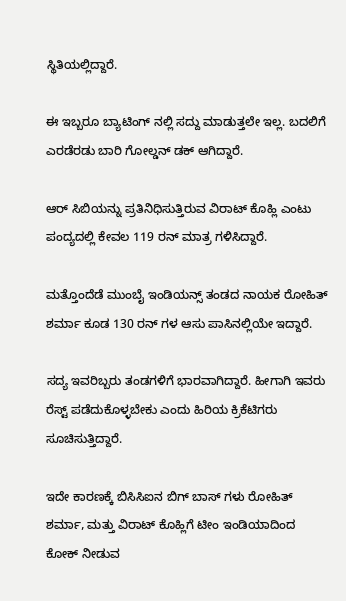ಸ್ಥಿತಿಯಲ್ಲಿದ್ದಾರೆ.

ಈ ಇಬ್ಬರೂ ಬ್ಯಾಟಿಂಗ್ ನಲ್ಲಿ ಸದ್ದು ಮಾಡುತ್ತಲೇ ಇಲ್ಲ. ಬದಲಿಗೆ ಎರಡೆರಡು ಬಾರಿ ಗೋಲ್ಡನ್ ಡಕ್ ಆಗಿದ್ದಾರೆ.

ಆರ್ ಸಿಬಿಯನ್ನು ಪ್ರತಿನಿಧಿಸುತ್ತಿರುವ ವಿರಾಟ್ ಕೊಹ್ಲಿ ಎಂಟು ಪಂದ್ಯದಲ್ಲಿ ಕೇವಲ 119 ರನ್ ಮಾತ್ರ ಗಳಿಸಿದ್ದಾರೆ.

ಮತ್ತೊಂದೆಡೆ ಮುಂಬೈ ಇಂಡಿಯನ್ಸ್ ತಂಡದ ನಾಯಕ ರೋಹಿತ್ ಶರ್ಮಾ ಕೂಡ 130 ರನ್ ಗಳ ಆಸು ಪಾಸಿನಲ್ಲಿಯೇ ಇದ್ದಾರೆ.

ಸದ್ಯ ಇವರಿಬ್ಬರು ತಂಡಗಳಿಗೆ ಭಾರವಾಗಿದ್ದಾರೆ. ಹೀಗಾಗಿ ಇವರು ರೆಸ್ಟ್ ಪಡೆದುಕೊಳ್ಳಬೇಕು ಎಂದು ಹಿರಿಯ ಕ್ರಿಕೆಟಿಗರು ಸೂಚಿಸುತ್ತಿದ್ದಾರೆ.

ಇದೇ ಕಾರಣಕ್ಕೆ ಬಿಸಿಸಿಐನ ಬಿಗ್ ಬಾಸ್ ಗಳು ರೋಹಿತ್ ಶರ್ಮಾ, ಮತ್ತು ವಿರಾಟ್ ಕೊಹ್ಲಿಗೆ ಟೀಂ ಇಂಡಿಯಾದಿಂದ ಕೋಕ್ ನೀಡುವ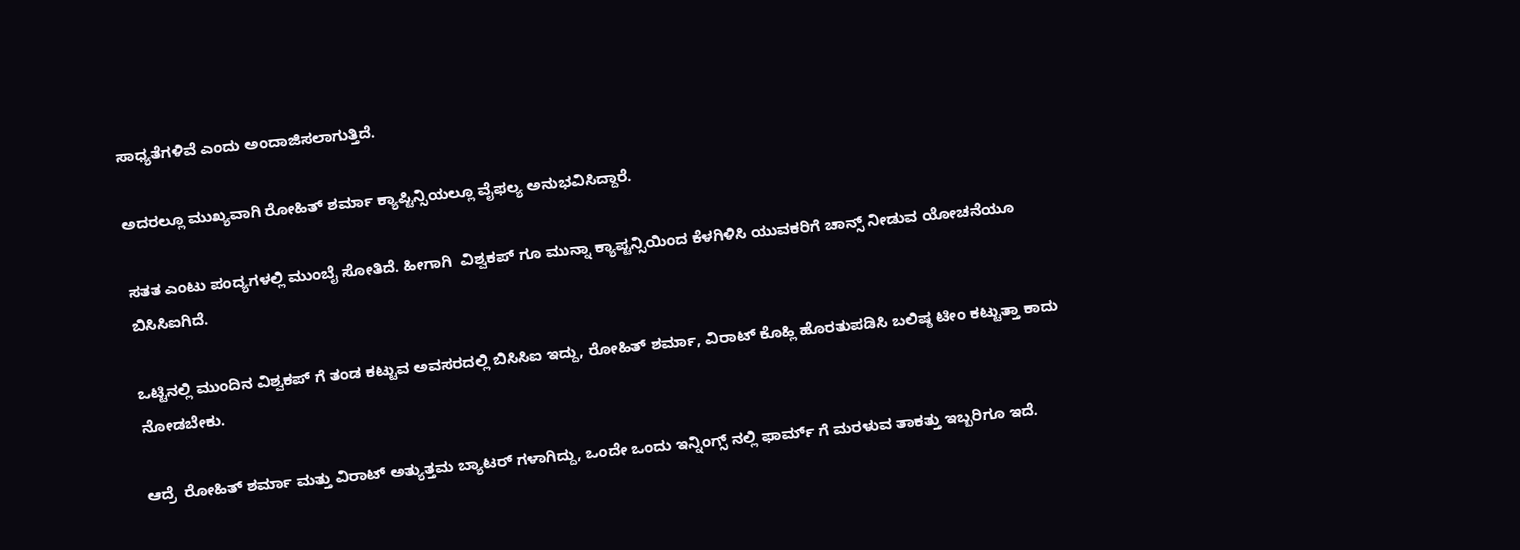ಸಾಧ್ಯತೆಗಳಿವೆ ಎಂದು ಅಂದಾಜಿಸಲಾಗುತ್ತಿದೆ.

ಅದರಲ್ಲೂ ಮುಖ್ಯವಾಗಿ ರೋಹಿತ್ ಶರ್ಮಾ ಕ್ಯಾಪ್ಟಿನ್ಸಿಯಲ್ಲೂ ವೈಫಲ್ಯ ಅನುಭವಿಸಿದ್ದಾರೆ.

ಸತತ ಎಂಟು ಪಂದ್ಯಗಳಲ್ಲಿ ಮುಂಬೈ ಸೋತಿದೆ. ಹೀಗಾಗಿ  ವಿಶ್ವಕಪ್ ಗೂ ಮುನ್ನಾ ಕ್ಯಾಪ್ಟನ್ಸಿಯಿಂದ ಕೆಳಗಿಳಿಸಿ ಯುವಕರಿಗೆ ಚಾನ್ಸ್ ನೀಡುವ ಯೋಚನೆಯೂ ಬಿಸಿಸಿಐಗಿದೆ.

ಒಟ್ಟಿನಲ್ಲಿ ಮುಂದಿನ ವಿಶ್ವಕಪ್ ಗೆ ತಂಡ ಕಟ್ಟುವ ಅವಸರದಲ್ಲಿ ಬಿಸಿಸಿಐ ಇದ್ದು, ರೋಹಿತ್ ಶರ್ಮಾ, ವಿರಾಟ್ ಕೊಹ್ಲಿ ಹೊರತುಪಡಿಸಿ ಬಲಿಷ್ಠ ಟೀಂ ಕಟ್ಟುತ್ತಾ ಕಾದು ನೋಡಬೇಕು.

ಆದ್ರೆ  ರೋಹಿತ್ ಶರ್ಮಾ ಮತ್ತು ವಿರಾಟ್ ಅತ್ಯುತ್ತಮ ಬ್ಯಾಟರ್ ಗಳಾಗಿದ್ದು, ಒಂದೇ ಒಂದು ಇನ್ನಿಂಗ್ಸ್ ನಲ್ಲಿ ಫಾರ್ಮ್ ಗೆ ಮರಳುವ ತಾಕತ್ತು ಇಬ್ಬರಿಗೂ ಇದೆ.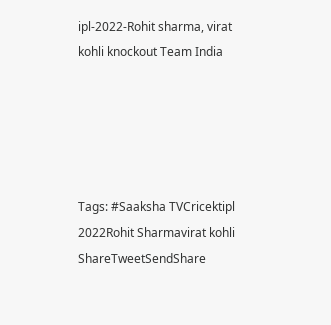ipl-2022-Rohit sharma, virat kohli knockout Team India





Tags: #Saaksha TVCricektipl 2022Rohit Sharmavirat kohli
ShareTweetSendShare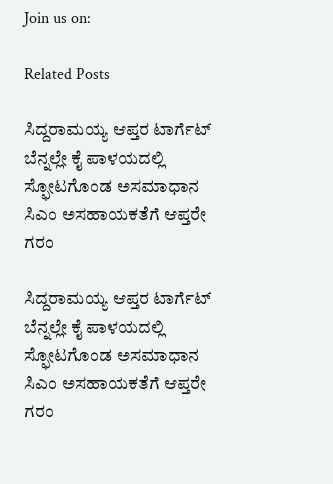Join us on:

Related Posts

ಸಿದ್ದರಾಮಯ್ಯ ಆಪ್ತರ ಟಾರ್ಗೆಟ್ ಬೆನ್ನಲ್ಲೇ ಕೈ ಪಾಳಯದಲ್ಲಿ ಸ್ಫೋಟಗೊಂಡ ಅಸಮಾಧಾನ ಸಿಎಂ ಅಸಹಾಯಕತೆಗೆ ಆಪ್ತರೇ ಗರಂ

ಸಿದ್ದರಾಮಯ್ಯ ಆಪ್ತರ ಟಾರ್ಗೆಟ್ ಬೆನ್ನಲ್ಲೇ ಕೈ ಪಾಳಯದಲ್ಲಿ ಸ್ಫೋಟಗೊಂಡ ಅಸಮಾಧಾನ ಸಿಎಂ ಅಸಹಾಯಕತೆಗೆ ಆಪ್ತರೇ ಗರಂ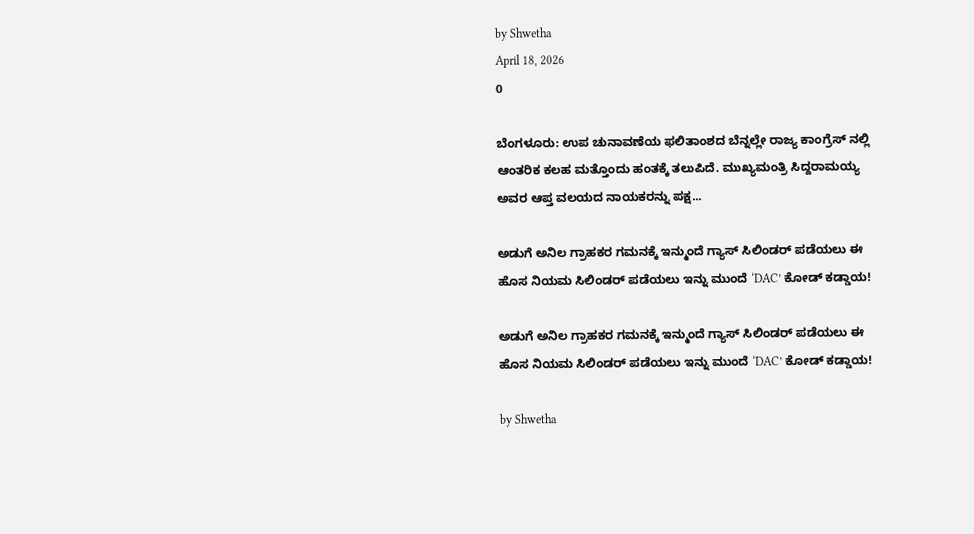by Shwetha
April 18, 2026
0

ಬೆಂಗಳೂರು: ಉಪ ಚುನಾವಣೆಯ ಫಲಿತಾಂಶದ ಬೆನ್ನಲ್ಲೇ ರಾಜ್ಯ ಕಾಂಗ್ರೆಸ್ ನಲ್ಲಿ ಆಂತರಿಕ ಕಲಹ ಮತ್ತೊಂದು ಹಂತಕ್ಕೆ ತಲುಪಿದೆ. ಮುಖ್ಯಮಂತ್ರಿ ಸಿದ್ದರಾಮಯ್ಯ ಅವರ ಆಪ್ತ ವಲಯದ ನಾಯಕರನ್ನು ಪಕ್ಷ...

ಅಡುಗೆ ಅನಿಲ ಗ್ರಾಹಕರ ಗಮನಕ್ಕೆ ಇನ್ಮುಂದೆ ಗ್ಯಾಸ್ ಸಿಲಿಂಡರ್ ಪಡೆಯಲು ಈ ಹೊಸ ನಿಯಮ ಸಿಲಿಂಡರ್ ಪಡೆಯಲು ಇನ್ನು ಮುಂದೆ ‘DAC’ ಕೋಡ್ ಕಡ್ಡಾಯ!

ಅಡುಗೆ ಅನಿಲ ಗ್ರಾಹಕರ ಗಮನಕ್ಕೆ ಇನ್ಮುಂದೆ ಗ್ಯಾಸ್ ಸಿಲಿಂಡರ್ ಪಡೆಯಲು ಈ ಹೊಸ ನಿಯಮ ಸಿಲಿಂಡರ್ ಪಡೆಯಲು ಇನ್ನು ಮುಂದೆ ‘DAC’ ಕೋಡ್ ಕಡ್ಡಾಯ!

by Shwetha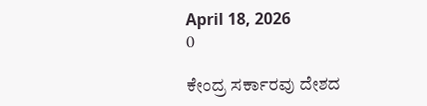April 18, 2026
0

ಕೇಂದ್ರ ಸರ್ಕಾರವು ದೇಶದ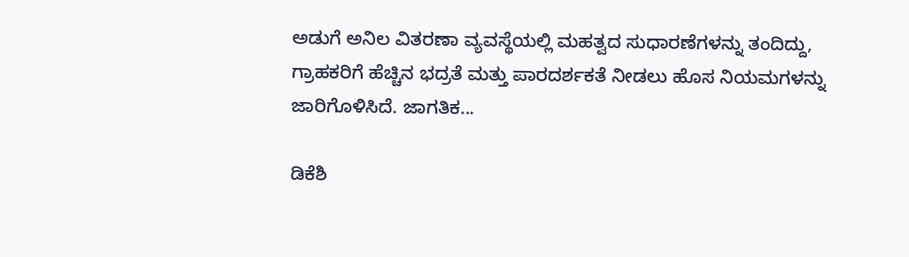ಅಡುಗೆ ಅನಿಲ ವಿತರಣಾ ವ್ಯವಸ್ಥೆಯಲ್ಲಿ ಮಹತ್ವದ ಸುಧಾರಣೆಗಳನ್ನು ತಂದಿದ್ದು, ಗ್ರಾಹಕರಿಗೆ ಹೆಚ್ಚಿನ ಭದ್ರತೆ ಮತ್ತು ಪಾರದರ್ಶಕತೆ ನೀಡಲು ಹೊಸ ನಿಯಮಗಳನ್ನು ಜಾರಿಗೊಳಿಸಿದೆ. ಜಾಗತಿಕ...

ಡಿಕೆಶಿ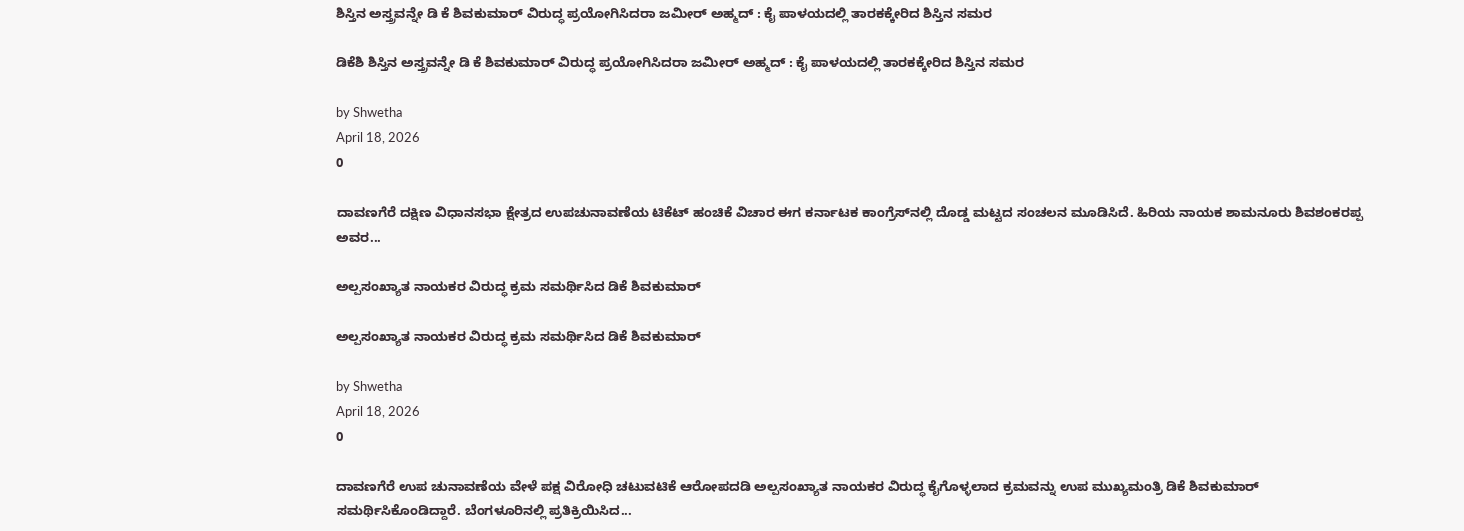ಶಿಸ್ತಿನ ಅಸ್ತ್ರವನ್ನೇ ಡಿ ಕೆ ಶಿವಕುಮಾರ್ ವಿರುದ್ಧ ಪ್ರಯೋಗಿಸಿದರಾ ಜಮೀರ್ ಅಹ್ಮದ್ : ಕೈ ಪಾಳಯದಲ್ಲಿ ತಾರಕಕ್ಕೇರಿದ ಶಿಸ್ತಿನ ಸಮರ

ಡಿಕೆಶಿ ಶಿಸ್ತಿನ ಅಸ್ತ್ರವನ್ನೇ ಡಿ ಕೆ ಶಿವಕುಮಾರ್ ವಿರುದ್ಧ ಪ್ರಯೋಗಿಸಿದರಾ ಜಮೀರ್ ಅಹ್ಮದ್ : ಕೈ ಪಾಳಯದಲ್ಲಿ ತಾರಕಕ್ಕೇರಿದ ಶಿಸ್ತಿನ ಸಮರ

by Shwetha
April 18, 2026
0

ದಾವಣಗೆರೆ ದಕ್ಷಿಣ ವಿಧಾನಸಭಾ ಕ್ಷೇತ್ರದ ಉಪಚುನಾವಣೆಯ ಟಿಕೆಟ್ ಹಂಚಿಕೆ ವಿಚಾರ ಈಗ ಕರ್ನಾಟಕ ಕಾಂಗ್ರೆಸ್‌ನಲ್ಲಿ ದೊಡ್ಡ ಮಟ್ಟದ ಸಂಚಲನ ಮೂಡಿಸಿದೆ. ಹಿರಿಯ ನಾಯಕ ಶಾಮನೂರು ಶಿವಶಂಕರಪ್ಪ ಅವರ...

ಅಲ್ಪಸಂಖ್ಯಾತ ನಾಯಕರ ವಿರುದ್ಧ ಕ್ರಮ ಸಮರ್ಥಿಸಿದ ಡಿಕೆ ಶಿವಕುಮಾರ್

ಅಲ್ಪಸಂಖ್ಯಾತ ನಾಯಕರ ವಿರುದ್ಧ ಕ್ರಮ ಸಮರ್ಥಿಸಿದ ಡಿಕೆ ಶಿವಕುಮಾರ್

by Shwetha
April 18, 2026
0

ದಾವಣಗೆರೆ ಉಪ ಚುನಾವಣೆಯ ವೇಳೆ ಪಕ್ಷ ವಿರೋಧಿ ಚಟುವಟಿಕೆ ಆರೋಪದಡಿ ಅಲ್ಪಸಂಖ್ಯಾತ ನಾಯಕರ ವಿರುದ್ಧ ಕೈಗೊಳ್ಳಲಾದ ಕ್ರಮವನ್ನು ಉಪ ಮುಖ್ಯಮಂತ್ರಿ ಡಿಕೆ ಶಿವಕುಮಾರ್ ಸಮರ್ಥಿಸಿಕೊಂಡಿದ್ದಾರೆ. ಬೆಂಗಳೂರಿನಲ್ಲಿ ಪ್ರತಿಕ್ರಿಯಿಸಿದ...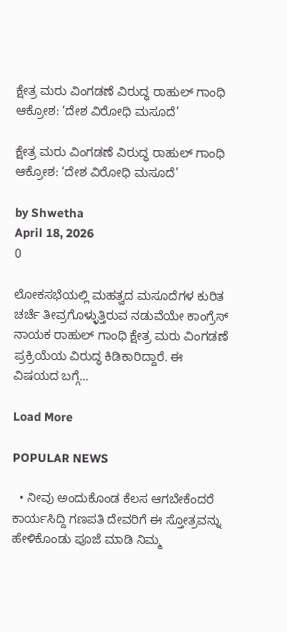ಕ್ಷೇತ್ರ ಮರು ವಿಂಗಡಣೆ ವಿರುದ್ಧ ರಾಹುಲ್ ಗಾಂಧಿ ಆಕ್ರೋಶ: ‘ದೇಶ ವಿರೋಧಿ ಮಸೂದೆ’

ಕ್ಷೇತ್ರ ಮರು ವಿಂಗಡಣೆ ವಿರುದ್ಧ ರಾಹುಲ್ ಗಾಂಧಿ ಆಕ್ರೋಶ: ‘ದೇಶ ವಿರೋಧಿ ಮಸೂದೆ’

by Shwetha
April 18, 2026
0

ಲೋಕಸಭೆಯಲ್ಲಿ ಮಹತ್ವದ ಮಸೂದೆಗಳ ಕುರಿತ ಚರ್ಚೆ ತೀವ್ರಗೊಳ್ಳುತ್ತಿರುವ ನಡುವೆಯೇ ಕಾಂಗ್ರೆಸ್ ನಾಯಕ ರಾಹುಲ್ ಗಾಂಧಿ ಕ್ಷೇತ್ರ ಮರು ವಿಂಗಡಣೆ ಪ್ರಕ್ರಿಯೆಯ ವಿರುದ್ಧ ಕಿಡಿಕಾರಿದ್ದಾರೆ. ಈ ವಿಷಯದ ಬಗ್ಗೆ...

Load More

POPULAR NEWS

  • ನೀವು ಅಂದುಕೊಂಡ ಕೆಲಸ ಆಗಬೇಕೆಂದರೆ ಕಾರ್ಯಸಿದ್ದಿ ಗಣಪತಿ ದೇವರಿಗೆ ಈ ಸ್ತೋತ್ರವನ್ನು ಹೇಳಿಕೊಂಡು ಪೂಜೆ ಮಾಡಿ ನಿಮ್ಮ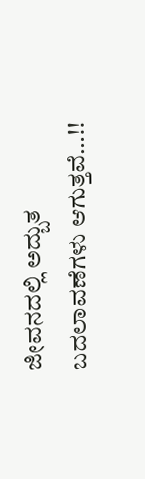ಜೀವನದಲ್ಲಿ ಅದ್ಬುತ ಬದಲಾವಣೆಗಳು ಆಗುತ್ತವೆ…!!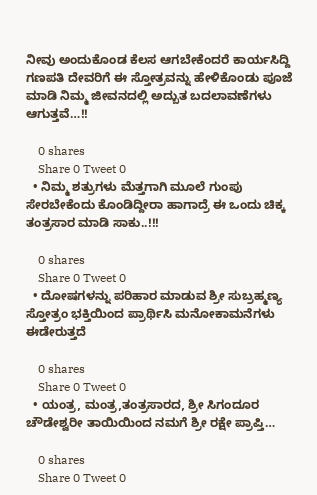ನೀವು ಅಂದುಕೊಂಡ ಕೆಲಸ ಆಗಬೇಕೆಂದರೆ ಕಾರ್ಯಸಿದ್ದಿ ಗಣಪತಿ ದೇವರಿಗೆ ಈ ಸ್ತೋತ್ರವನ್ನು ಹೇಳಿಕೊಂಡು ಪೂಜೆ ಮಾಡಿ ನಿಮ್ಮ ಜೀವನದಲ್ಲಿ ಅದ್ಬುತ ಬದಲಾವಣೆಗಳು ಆಗುತ್ತವೆ…!!

    0 shares
    Share 0 Tweet 0
  • ನಿಮ್ಮ ಶತ್ರುಗಳು ಮೆತ್ತಗಾಗಿ ಮೂಲೆ ಗುಂಪು ಸೇರಬೇಕೆಂದು ಕೊಂಡಿದ್ದೀರಾ ಹಾಗಾದ್ರೆ ಈ ಒಂದು ಚಿಕ್ಕ ತಂತ್ರಸಾರ ಮಾಡಿ ಸಾಕು..!!!

    0 shares
    Share 0 Tweet 0
  • ದೋಷಗಳನ್ನು ಪರಿಹಾರ ಮಾಡುವ ಶ್ರೀ ಸುಬ್ರಹ್ಮಣ್ಯ ಸ್ತೋತ್ರಂ ಭಕ್ತಿಯಿಂದ ಪ್ರಾರ್ಥಿಸಿ ಮನೋಕಾಮನೆಗಳು ಈಡೇರುತ್ತದೆ

    0 shares
    Share 0 Tweet 0
  • ಯಂತ್ರ, ಮಂತ್ರ,ತಂತ್ರಸಾರದ, ಶ್ರೀ ಸಿಗಂದೂರ ಚೌಡೇಶ್ವರೀ ತಾಯಿಯಿಂದ ನಮಗೆ ಶ್ರೀ ರಕ್ಷೇ ಪ್ರಾಪ್ತಿ…

    0 shares
    Share 0 Tweet 0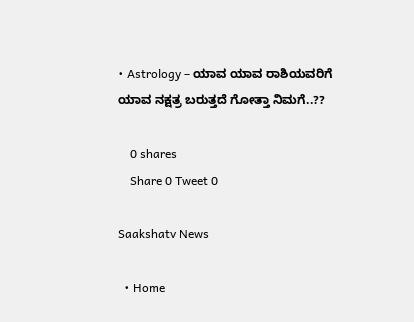• Astrology – ಯಾವ ಯಾವ ರಾಶಿಯವರಿಗೆ ಯಾವ ನಕ್ಷತ್ರ ಬರುತ್ತದೆ ಗೋತ್ತಾ ನಿಮಗೆ..??

    0 shares
    Share 0 Tweet 0

Saakshatv News

  • Home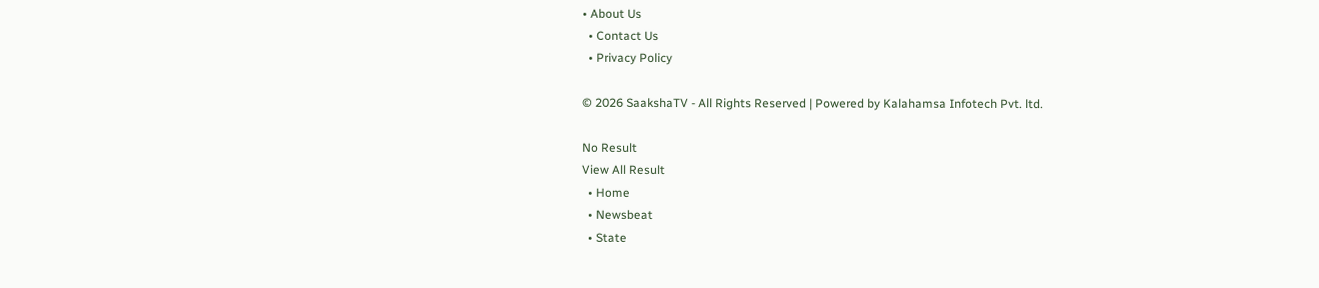• About Us
  • Contact Us
  • Privacy Policy

© 2026 SaakshaTV - All Rights Reserved | Powered by Kalahamsa Infotech Pvt. ltd.

No Result
View All Result
  • Home
  • Newsbeat
  • State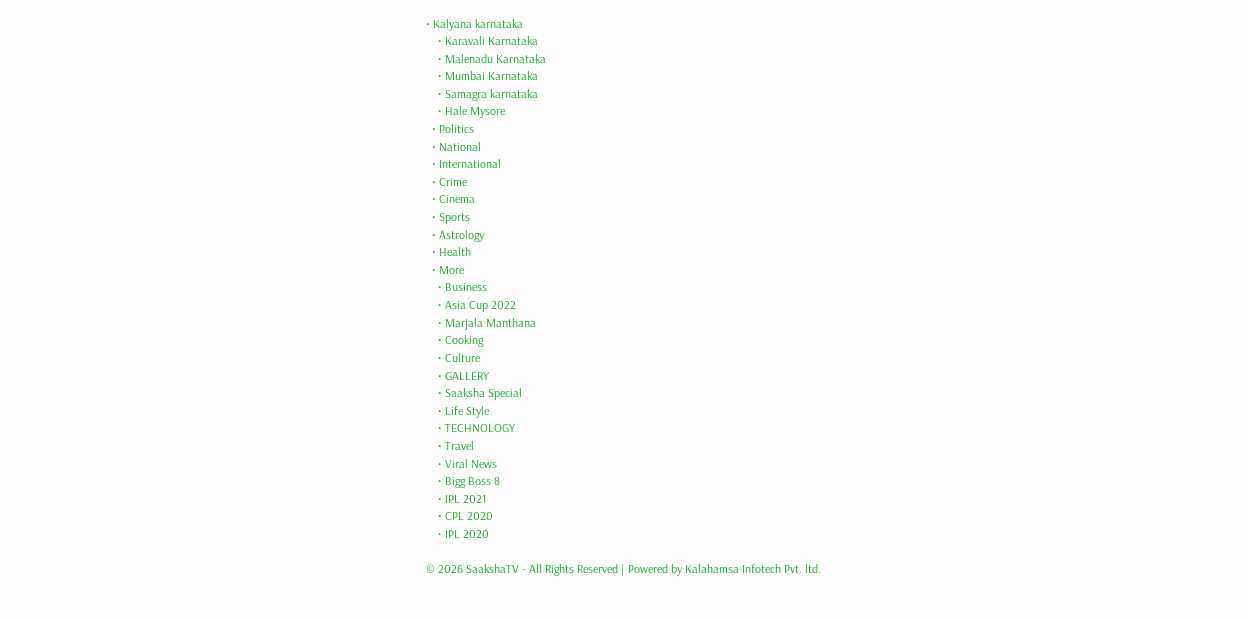• Kalyana karnataka
    • Karavali Karnataka
    • Malenadu Karnataka
    • Mumbai Karnataka
    • Samagra karnataka
    • Hale Mysore
  • Politics
  • National
  • International
  • Crime
  • Cinema
  • Sports
  • Astrology
  • Health
  • More
    • Business
    • Asia Cup 2022
    • Marjala Manthana
    • Cooking
    • Culture
    • GALLERY
    • Saaksha Special
    • Life Style
    • TECHNOLOGY
    • Travel
    • Viral News
    • Bigg Boss 8
    • IPL 2021
    • CPL 2020
    • IPL 2020

© 2026 SaakshaTV - All Rights Reserved | Powered by Kalahamsa Infotech Pvt. ltd.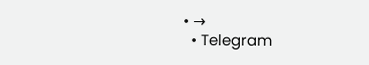• →
  • Telegram